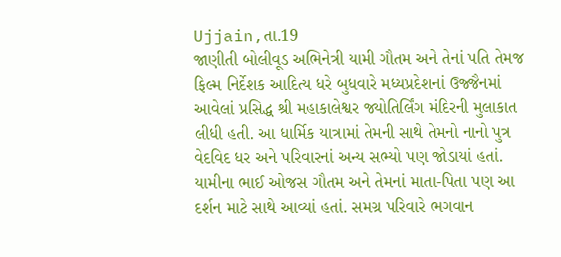Ujjain,તા.19
જાણીતી બોલીવૂડ અભિનેત્રી યામી ગૌતમ અને તેનાં પતિ તેમજ ફિલ્મ નિર્દેશક આદિત્ય ધરે બુધવારે મધ્યપ્રદેશનાં ઉજ્જૈનમાં આવેલાં પ્રસિદ્ધ શ્રી મહાકાલેશ્વર જ્યોતિર્લિંગ મંદિરની મુલાકાત લીધી હતી. આ ધાર્મિક યાત્રામાં તેમની સાથે તેમનો નાનો પુત્ર વેદવિદ ધર અને પરિવારનાં અન્ય સભ્યો પણ જોડાયાં હતાં.
યામીના ભાઈ ઓજસ ગૌતમ અને તેમનાં માતા-પિતા પણ આ દર્શન માટે સાથે આવ્યાં હતાં. સમગ્ર પરિવારે ભગવાન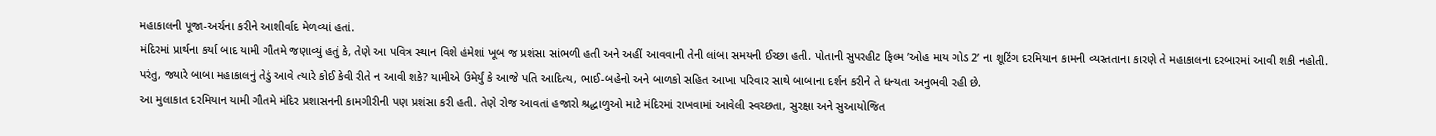મહાકાલની પૂજા-અર્ચના કરીને આશીર્વાદ મેળવ્યાં હતાં.
મંદિરમાં પ્રાર્થના કર્યા બાદ યામી ગૌતમે જણાવ્યું હતું કે, તેણે આ પવિત્ર સ્થાન વિશે હંમેશાં ખૂબ જ પ્રશંસા સાંભળી હતી અને અહીં આવવાની તેની લાંબા સમયની ઈચ્છા હતી. પોતાની સુપરહીટ ફિલ્મ ’ઓહ માય ગોડ 2’ ના શૂટિંગ દરમિયાન કામની વ્યસ્તતાના કારણે તે મહાકાલના દરબારમાં આવી શકી નહોતી.
પરંતુ, જ્યારે બાબા મહાકાલનું તેડું આવે ત્યારે કોઈ કેવી રીતે ન આવી શકે? યામીએ ઉમેર્યું કે આજે પતિ આદિત્ય, ભાઈ-બહેનો અને બાળકો સહિત આખા પરિવાર સાથે બાબાના દર્શન કરીને તે ધન્યતા અનુભવી રહી છે.
આ મુલાકાત દરમિયાન યામી ગૌતમે મંદિર પ્રશાસનની કામગીરીની પણ પ્રશંસા કરી હતી. તેણે રોજ આવતાં હજારો શ્રદ્ધાળુઓ માટે મંદિરમાં રાખવામાં આવેલી સ્વચ્છતા, સુરક્ષા અને સુઆયોજિત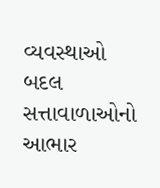વ્યવસ્થાઓ બદલ સત્તાવાળાઓનો આભાર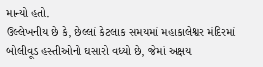માન્યો હતો.
ઉલ્લેખનીય છે કે, છેલ્લાં કેટલાક સમયમાં મહાકાલેશ્વર મંદિરમાં બોલીવૂડ હસ્તીઓનો ઘસારો વધ્યો છે, જેમાં અક્ષય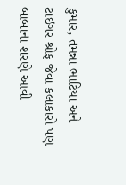કુમાર, તમન્ના ભાટિયા અને ટાઇગર શ્રોફ જેવા કલાકારો પણ બાબાના શરણે આવી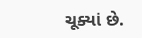ચૂક્યાં છે.